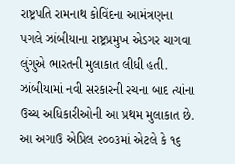રાષ્ટ્રપતિ રામનાથ કોવિંદના આમંત્રણના પગલે ઝાંબીયાના રાષ્ટ્રપ્રમુખ એડગર ચાગવા લુંગુએ ભારતની મુલાકાત લીધી હતી.
ઝાંબીયામાં નવી સરકારની રચના બાદ ત્યાંના ઉચ્ચ અધિકારીઓની આ પ્રથમ મુલાકાત છે.
આ અગાઉ એપ્રિલ ૨૦૦૩માં એટલે કે ૧૬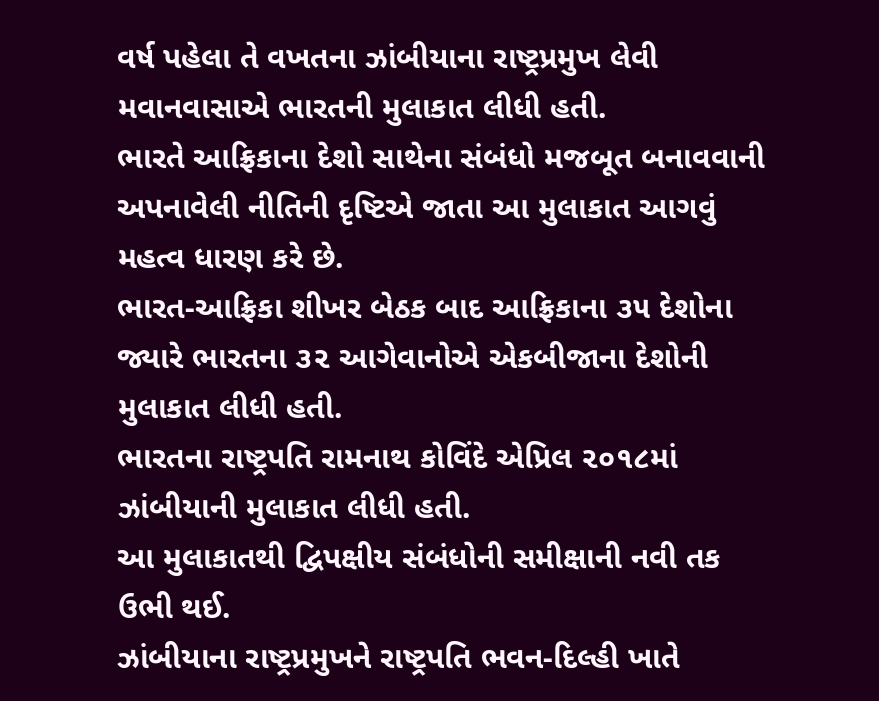વર્ષ પહેલા તે વખતના ઝાંબીયાના રાષ્ટ્રપ્રમુખ લેવી મવાનવાસાએ ભારતની મુલાકાત લીધી હતી.
ભારતે આફ્રિકાના દેશો સાથેના સંબંધો મજબૂત બનાવવાની અપનાવેલી નીતિની દૃષ્ટિએ જાતા આ મુલાકાત આગવું મહત્વ ધારણ કરે છે.
ભારત-આફ્રિકા શીખર બેઠક બાદ આફ્રિકાના ૩૫ દેશોના જ્યારે ભારતના ૩૨ આગેવાનોએ એકબીજાના દેશોની મુલાકાત લીધી હતી.
ભારતના રાષ્ટ્રપતિ રામનાથ કોવિંદે એપ્રિલ ૨૦૧૮માં ઝાંબીયાની મુલાકાત લીધી હતી.
આ મુલાકાતથી દ્વિપક્ષીય સંબંધોની સમીક્ષાની નવી તક ઉભી થઈ.
ઝાંબીયાના રાષ્ટ્રપ્રમુખને રાષ્ટ્રપતિ ભવન-દિલ્હી ખાતે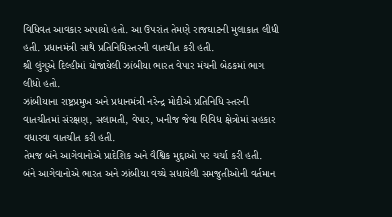વિધિવત આવકાર અપાયો હતો. આ ઉપરાંત તેમણે રાજઘાટની મુલાકાત લીધી હતી. પ્રધાનમંત્રી સાથે પ્રતિનિધિસ્તરની વાતચીત કરી હતી.
શ્રી લુંગુએ દિલ્હીમાં યોજાયેલી ઝાંબીયા ભારત વેપાર મંચની બેઠકમાં ભાગ લીધો હતો.
ઝાંબીયાના રાષ્ટ્રપ્રમુખ અને પ્રધાનમંત્રી નરેન્દ્ર મોદીએ પ્રતિનિધિ સ્તરની વાતચીતમાં સંરક્ષણ, સલામતી, વેપાર, ખનીજ જેવા વિવિધ ક્ષેત્રોમાં સહકાર વધારવા વાતચીત કરી હતી.
તેમજ બંને આગેવાનોએ પ્રાદેશિક અને વૈશ્વિક મુદ્દાઓ પર ચર્ચા કરી હતી.
બંને આગેવાનોએ ભારત અને ઝાંબીયા વચ્ચે સધાયેલી સમજુતીઓની વર્તમાન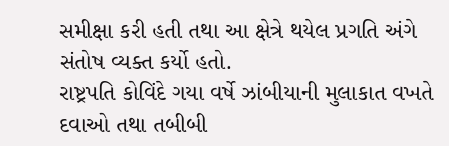સમીક્ષા કરી હતી તથા આ ક્ષેત્રે થયેલ પ્રગતિ અંગે સંતોષ વ્યક્ત કર્યો હતો.
રાષ્ટ્રપતિ કોવિંદે ગયા વર્ષે ઝાંબીયાની મુલાકાત વખતે દવાઓ તથા તબીબી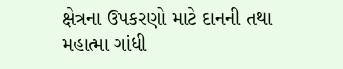ક્ષેત્રના ઉપકરણો માટે દાનની તથા મહાત્મા ગાંધી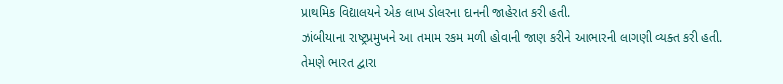પ્રાથમિક વિદ્યાલયને એક લાખ ડોલરના દાનની જાહેરાત કરી હતી.
ઝાંબીયાના રાષ્ટ્રપ્રમુખને આ તમામ રકમ મળી હોવાની જાણ કરીને આભારની લાગણી વ્યક્ત કરી હતી.
તેમણે ભારત દ્વારા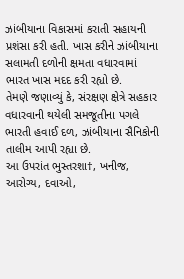ઝાંબીયાના વિકાસમાં કરાતી સહાયની પ્રશંસા કરી હતી. ખાસ કરીને ઝાંબીયાના સલામતી દળોની ક્ષમતા વધારવામાં ભારત ખાસ મદદ કરી રહ્યો છે.
તેમણે જણાવ્યું કે, સંરક્ષણ ક્ષેત્રે સહકાર વધારવાની થયેલી સમજૂતીના પગલે ભારતી હવાઈ દળ, ઝાંબીયાના સૈનિકોની તાલીમ આપી રહ્યા છે.
આ ઉપરાંત ભુસ્તરશા†, ખનીજ, આરોગ્ય, દવાઓ,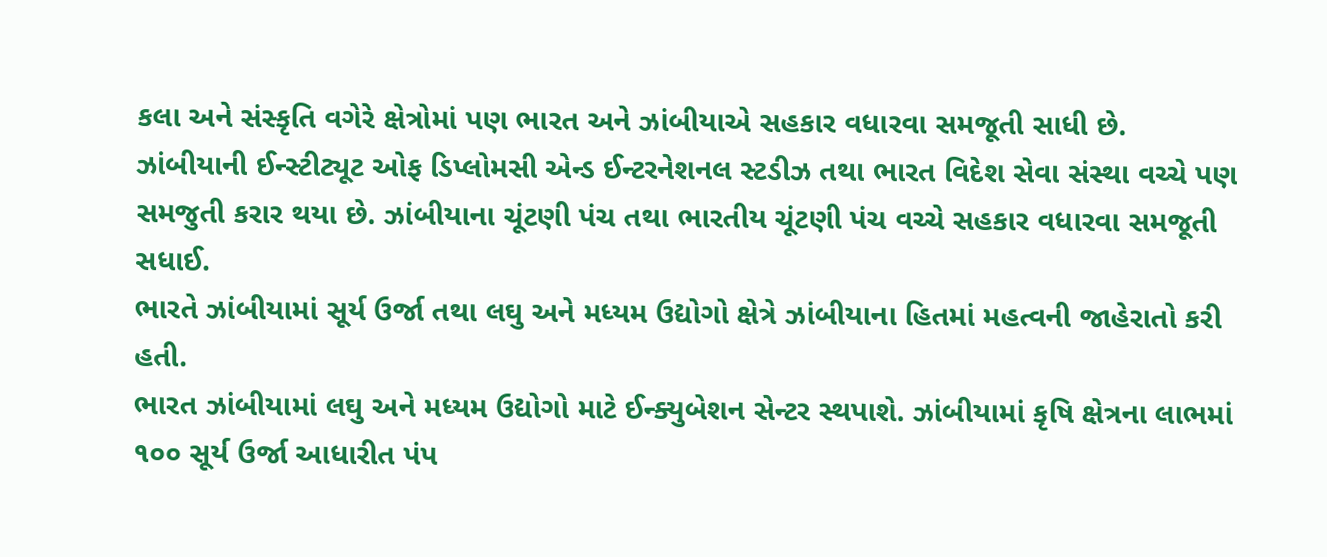કલા અને સંસ્કૃતિ વગેરે ક્ષેત્રોમાં પણ ભારત અને ઝાંબીયાએ સહકાર વધારવા સમજૂતી સાધી છે.
ઝાંબીયાની ઈન્સ્ટીટ્યૂટ ઓફ ડિપ્લોમસી એન્ડ ઈન્ટરનેશનલ સ્ટડીઝ તથા ભારત વિદેશ સેવા સંસ્થા વચ્ચે પણ સમજુતી કરાર થયા છે. ઝાંબીયાના ચૂંટણી પંચ તથા ભારતીય ચૂંટણી પંચ વચ્ચે સહકાર વધારવા સમજૂતી સધાઈ.
ભારતે ઝાંબીયામાં સૂર્ય ઉર્જા તથા લઘુ અને મધ્યમ ઉદ્યોગો ક્ષેત્રે ઝાંબીયાના હિતમાં મહત્વની જાહેરાતો કરી હતી.
ભારત ઝાંબીયામાં લઘુ અને મધ્યમ ઉદ્યોગો માટે ઈન્ક્યુબેશન સેન્ટર સ્થપાશે. ઝાંબીયામાં કૃષિ ક્ષેત્રના લાભમાં ૧૦૦ સૂર્ય ઉર્જા આધારીત પંપ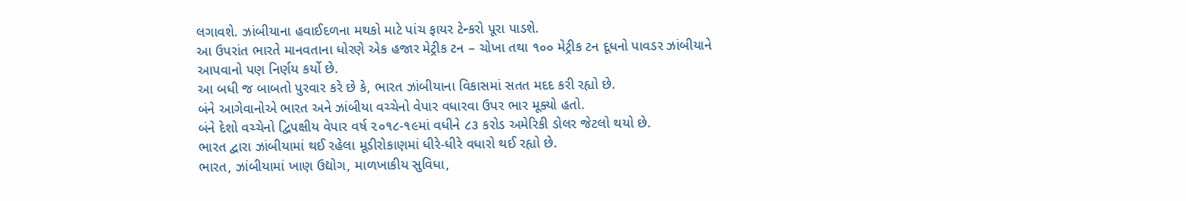લગાવશે. ઝાંબીયાના હવાઈદળના મથકો માટે પાંચ ફાયર ટેન્કરો પૂરા પાડશે.
આ ઉપરાંત ભારતે માનવતાના ધોરણે એક હજાર મેટ્રીક ટન – ચોખા તથા ૧૦૦ મેટ્રીક ટન દૂધનો પાવડર ઝાંબીયાને આપવાનો પણ નિર્ણય કર્યો છે.
આ બધી જ બાબતો પુરવાર કરે છે કે, ભારત ઝાંબીયાના વિકાસમાં સતત મદદ કરી રહ્યો છે.
બંને આગેવાનોએ ભારત અને ઝાંબીયા વચ્ચેનો વેપાર વધારવા ઉપર ભાર મૂક્યો હતો.
બંને દેશો વચ્ચેનો દ્વિપક્ષીય વેપાર વર્ષ ૨૦૧૮-૧૯માં વધીને ૮૩ કરોડ અમેરિકી ડોલર જેટલો થયો છે.
ભારત દ્વારા ઝાંબીયામાં થઈ રહેલા મૂડીરોકાણમાં ધીરે-ધીરે વધારો થઈ રહ્યો છે.
ભારત, ઝાંબીયામાં ખાણ ઉદ્યોગ, માળખાકીય સુવિધા,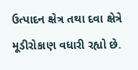ઉત્પાદન ક્ષેત્ર તથા દવા ક્ષેત્રે મૂડીરોકાણ વધારી રહ્યો છે.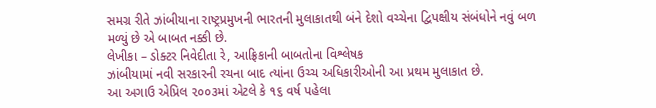સમગ્ર રીતે ઝાંબીયાના રાષ્ટ્રપ્રમુખની ભારતની મુલાકાતથી બંને દેશો વચ્ચેના દ્વિપક્ષીય સંબંધોને નવું બળ મળ્યું છે એ બાબત નક્કી છે.
લેખીકા – ડોક્ટર નિવેદીતા રે, આફ્રિકાની બાબતોના વિશ્લેષક
ઝાંબીયામાં નવી સરકારની રચના બાદ ત્યાંના ઉચ્ચ અધિકારીઓની આ પ્રથમ મુલાકાત છે.
આ અગાઉ એપ્રિલ ૨૦૦૩માં એટલે કે ૧૬ વર્ષ પહેલા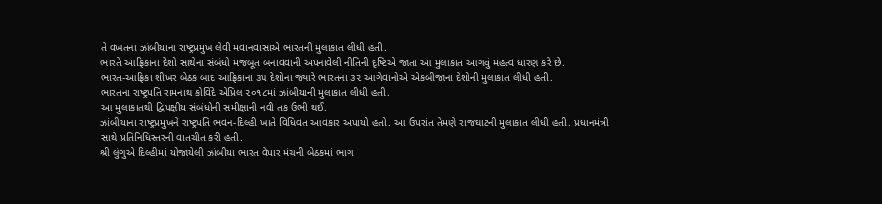તે વખતના ઝાંબીયાના રાષ્ટ્રપ્રમુખ લેવી મવાનવાસાએ ભારતની મુલાકાત લીધી હતી.
ભારતે આફ્રિકાના દેશો સાથેના સંબંધો મજબૂત બનાવવાની અપનાવેલી નીતિની દૃષ્ટિએ જાતા આ મુલાકાત આગવું મહત્વ ધારણ કરે છે.
ભારત-આફ્રિકા શીખર બેઠક બાદ આફ્રિકાના ૩૫ દેશોના જ્યારે ભારતના ૩૨ આગેવાનોએ એકબીજાના દેશોની મુલાકાત લીધી હતી.
ભારતના રાષ્ટ્રપતિ રામનાથ કોવિંદે એપ્રિલ ૨૦૧૮માં ઝાંબીયાની મુલાકાત લીધી હતી.
આ મુલાકાતથી દ્વિપક્ષીય સંબંધોની સમીક્ષાની નવી તક ઉભી થઈ.
ઝાંબીયાના રાષ્ટ્રપ્રમુખને રાષ્ટ્રપતિ ભવન-દિલ્હી ખાતે વિધિવત આવકાર અપાયો હતો. આ ઉપરાંત તેમણે રાજઘાટની મુલાકાત લીધી હતી. પ્રધાનમંત્રી સાથે પ્રતિનિધિસ્તરની વાતચીત કરી હતી.
શ્રી લુંગુએ દિલ્હીમાં યોજાયેલી ઝાંબીયા ભારત વેપાર મંચની બેઠકમાં ભાગ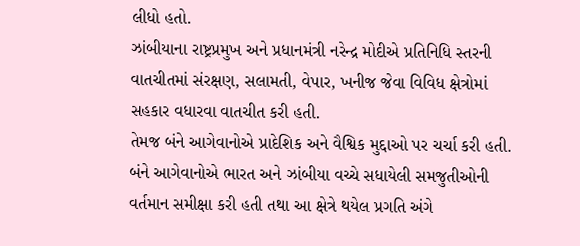લીધો હતો.
ઝાંબીયાના રાષ્ટ્રપ્રમુખ અને પ્રધાનમંત્રી નરેન્દ્ર મોદીએ પ્રતિનિધિ સ્તરની વાતચીતમાં સંરક્ષણ, સલામતી, વેપાર, ખનીજ જેવા વિવિધ ક્ષેત્રોમાં સહકાર વધારવા વાતચીત કરી હતી.
તેમજ બંને આગેવાનોએ પ્રાદેશિક અને વૈશ્વિક મુદ્દાઓ પર ચર્ચા કરી હતી.
બંને આગેવાનોએ ભારત અને ઝાંબીયા વચ્ચે સધાયેલી સમજુતીઓની વર્તમાન સમીક્ષા કરી હતી તથા આ ક્ષેત્રે થયેલ પ્રગતિ અંગે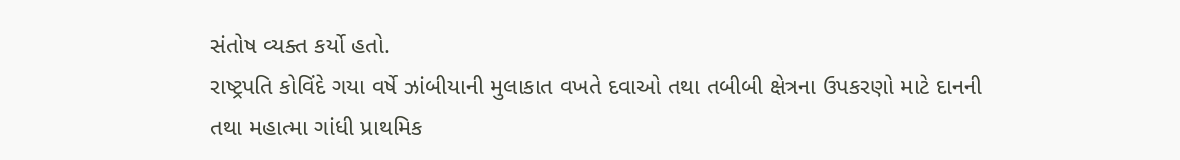સંતોષ વ્યક્ત કર્યો હતો.
રાષ્ટ્રપતિ કોવિંદે ગયા વર્ષે ઝાંબીયાની મુલાકાત વખતે દવાઓ તથા તબીબી ક્ષેત્રના ઉપકરણો માટે દાનની તથા મહાત્મા ગાંધી પ્રાથમિક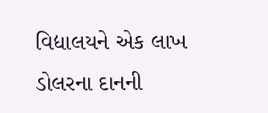વિદ્યાલયને એક લાખ ડોલરના દાનની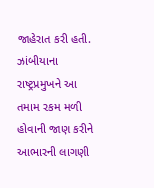જાહેરાત કરી હતી.
ઝાંબીયાના રાષ્ટ્રપ્રમુખને આ તમામ રકમ મળી હોવાની જાણ કરીને આભારની લાગણી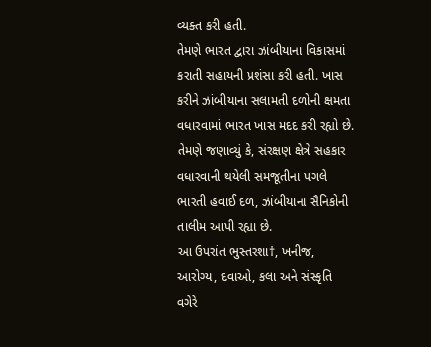વ્યક્ત કરી હતી.
તેમણે ભારત દ્વારા ઝાંબીયાના વિકાસમાં કરાતી સહાયની પ્રશંસા કરી હતી. ખાસ કરીને ઝાંબીયાના સલામતી દળોની ક્ષમતા વધારવામાં ભારત ખાસ મદદ કરી રહ્યો છે.
તેમણે જણાવ્યું કે, સંરક્ષણ ક્ષેત્રે સહકાર વધારવાની થયેલી સમજૂતીના પગલે ભારતી હવાઈ દળ, ઝાંબીયાના સૈનિકોની તાલીમ આપી રહ્યા છે.
આ ઉપરાંત ભુસ્તરશા†, ખનીજ, આરોગ્ય, દવાઓ, કલા અને સંસ્કૃતિ વગેરે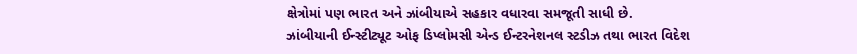ક્ષેત્રોમાં પણ ભારત અને ઝાંબીયાએ સહકાર વધારવા સમજૂતી સાધી છે.
ઝાંબીયાની ઈન્સ્ટીટ્યૂટ ઓફ ડિપ્લોમસી એન્ડ ઈન્ટરનેશનલ સ્ટડીઝ તથા ભારત વિદેશ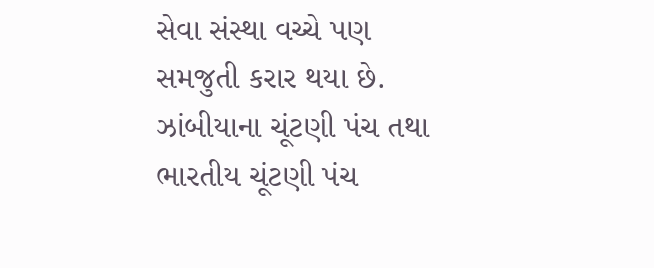સેવા સંસ્થા વચ્ચે પણ સમજુતી કરાર થયા છે. ઝાંબીયાના ચૂંટણી પંચ તથા ભારતીય ચૂંટણી પંચ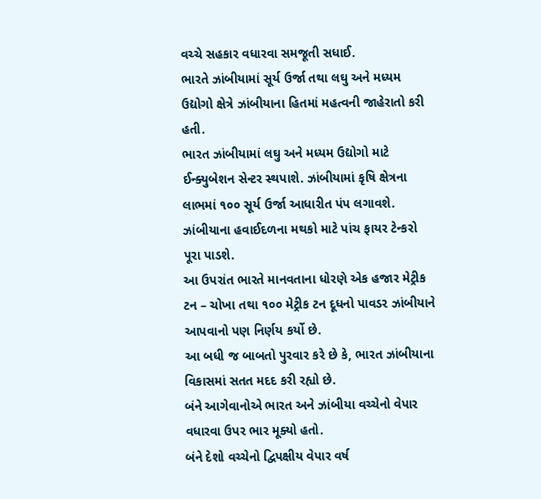વચ્ચે સહકાર વધારવા સમજૂતી સધાઈ.
ભારતે ઝાંબીયામાં સૂર્ય ઉર્જા તથા લઘુ અને મધ્યમ ઉદ્યોગો ક્ષેત્રે ઝાંબીયાના હિતમાં મહત્વની જાહેરાતો કરી હતી.
ભારત ઝાંબીયામાં લઘુ અને મધ્યમ ઉદ્યોગો માટે ઈન્ક્યુબેશન સેન્ટર સ્થપાશે. ઝાંબીયામાં કૃષિ ક્ષેત્રના લાભમાં ૧૦૦ સૂર્ય ઉર્જા આધારીત પંપ લગાવશે. ઝાંબીયાના હવાઈદળના મથકો માટે પાંચ ફાયર ટેન્કરો પૂરા પાડશે.
આ ઉપરાંત ભારતે માનવતાના ધોરણે એક હજાર મેટ્રીક ટન – ચોખા તથા ૧૦૦ મેટ્રીક ટન દૂધનો પાવડર ઝાંબીયાને આપવાનો પણ નિર્ણય કર્યો છે.
આ બધી જ બાબતો પુરવાર કરે છે કે, ભારત ઝાંબીયાના વિકાસમાં સતત મદદ કરી રહ્યો છે.
બંને આગેવાનોએ ભારત અને ઝાંબીયા વચ્ચેનો વેપાર વધારવા ઉપર ભાર મૂક્યો હતો.
બંને દેશો વચ્ચેનો દ્વિપક્ષીય વેપાર વર્ષ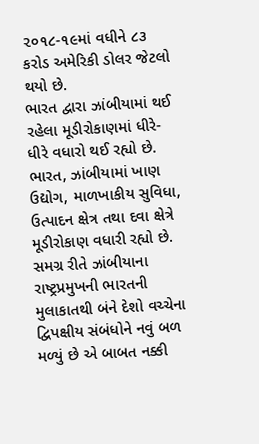૨૦૧૮-૧૯માં વધીને ૮૩ કરોડ અમેરિકી ડોલર જેટલો થયો છે.
ભારત દ્વારા ઝાંબીયામાં થઈ રહેલા મૂડીરોકાણમાં ધીરે-ધીરે વધારો થઈ રહ્યો છે.
ભારત, ઝાંબીયામાં ખાણ ઉદ્યોગ, માળખાકીય સુવિધા, ઉત્પાદન ક્ષેત્ર તથા દવા ક્ષેત્રે મૂડીરોકાણ વધારી રહ્યો છે.
સમગ્ર રીતે ઝાંબીયાના રાષ્ટ્રપ્રમુખની ભારતની મુલાકાતથી બંને દેશો વચ્ચેના દ્વિપક્ષીય સંબંધોને નવું બળ મળ્યું છે એ બાબત નક્કી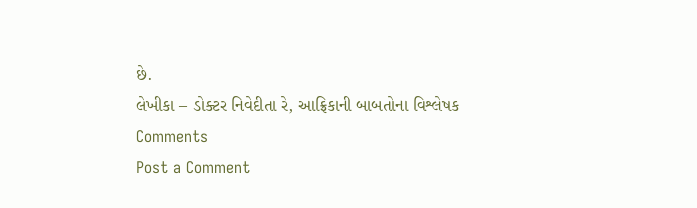છે.
લેખીકા – ડોક્ટર નિવેદીતા રે, આફ્રિકાની બાબતોના વિશ્લેષક
Comments
Post a Comment